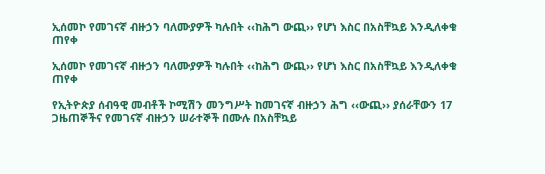ኢሰመኮ የመገናኛ ብዙኃን ባለሙያዎች ካሉበት ‹‹ከሕግ ውጪ›› የሆነ እስር በአስቸኳይ እንዲለቀቁ ጠየቀ

ኢሰመኮ የመገናኛ ብዙኃን ባለሙያዎች ካሉበት ‹‹ከሕግ ውጪ›› የሆነ እስር በአስቸኳይ እንዲለቀቁ ጠየቀ

የኢትዮጵያ ሰብዓዊ መብቶች ኮሚሽን መንግሥት ከመገናኛ ብዙኃን ሕግ ‹‹ውጪ›› ያሰራቸውን 17 ጋዜጠኞችና የመገናኛ ብዙኃን ሠራተኞች በሙሉ በአስቸኳይ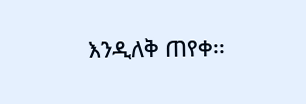እንዲለቅ ጠየቀ፡፡